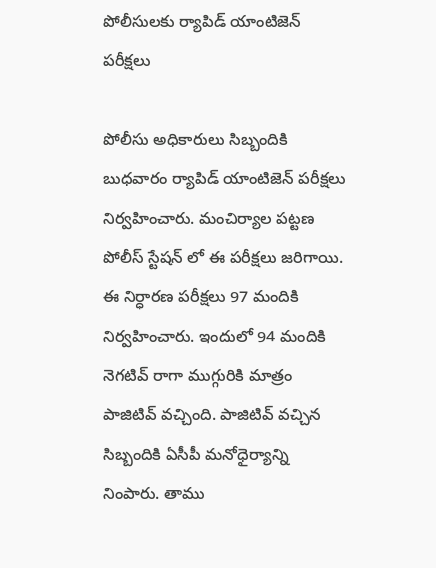పోలీసుల‌కు ర్యాపిడ్ యాంటిజెన్ పరీక్షలు

పోలీసు అధికారులు సిబ్బందికి బుధ‌వారం ర్యాపిడ్ యాంటిజెన్ పరీక్షలు నిర్వ‌హించారు. మంచిర్యాల పట్టణ పోలీస్ స్టేషన్ లో ఈ పరీక్షలు జ‌రిగాయి. ఈ నిర్ధారణ పరీక్షలు 97 మందికి నిర్వహించారు. ఇందులో 94 మందికి నెగటివ్ రాగా ముగ్గురికి మాత్రం పాజిటివ్ వ‌చ్చింది. పాజిటివ్ వ‌చ్చిన సిబ్బందికి ఏసీపీ మనోధైర్యాన్ని నింపారు. తాము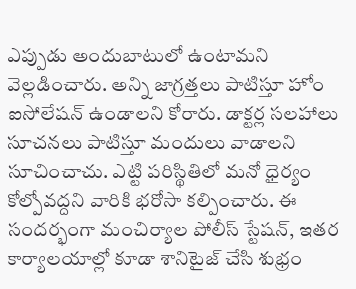ఎప్పుడు అందుబాటులో ఉంటామని వెల్ల‌డించారు. అన్ని జాగ్రత్తలు పాటిస్తూ హోం ఐసోలేషన్ ఉండాల‌ని కోరారు. డాక్టర్ల సలహాలు సూచనలు పాటిస్తూ మందులు వాడాలని సూచించాచు. ఎట్టి పరిస్థితిలో మనో ధైర్యం కోల్పోవద్దని వారికి భరోసా కల్పించారు. ఈ సంద‌ర్భంగా మంచిర్యాల పోలీస్ స్టేషన్, ఇతర కార్యాల‌యాల్లో కూడా శానిటైజ్ చేసి శుభ్రం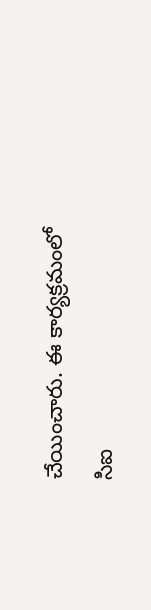చేయించారు. ఈ కార్యక్రమంలో సిఐ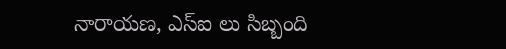నారాయణ, ఎస్ఐ లు సిబ్బంది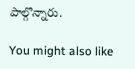పాల్గొన్నారు.

You might also like